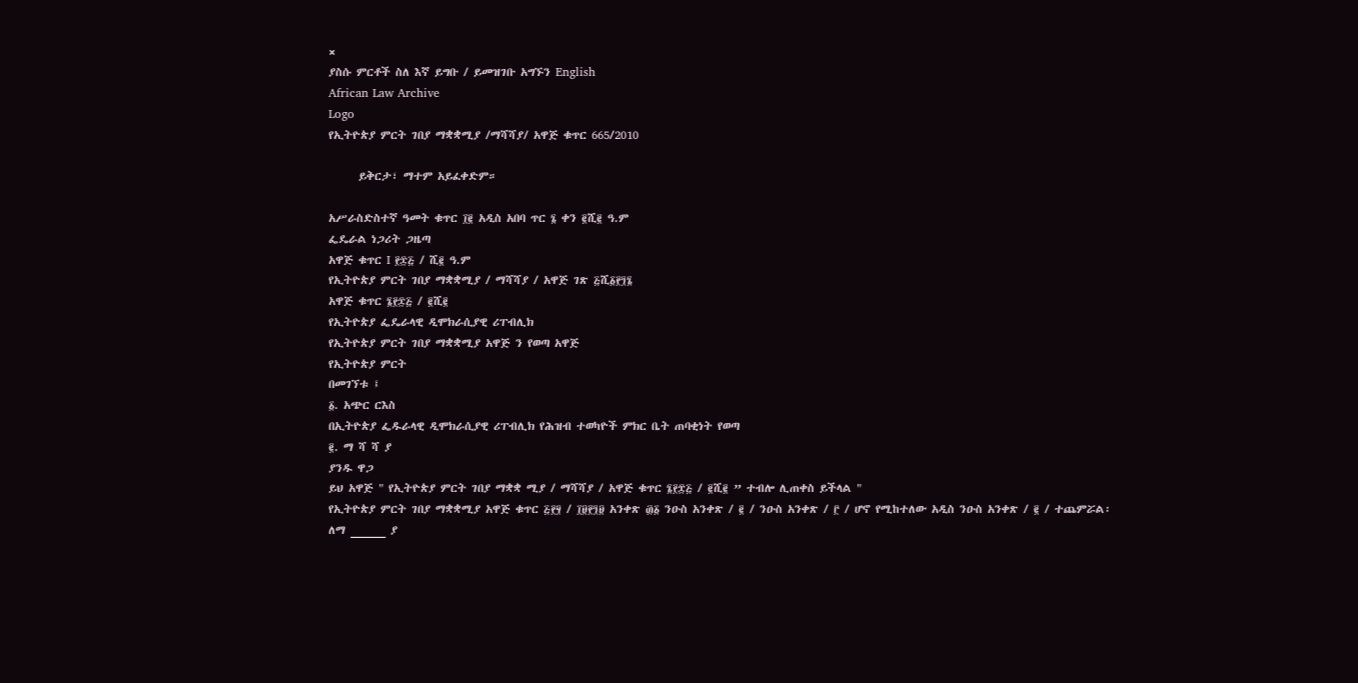×
ያስሱ ምርቶች ስለ እኛ ይግቡ / ይመዝገቡ አግኙን English
African Law Archive
Logo
የኢትዮጵያ ምርት ገበያ ማቋቋሚያ /ማሻሻያ/ አዋጅ ቁጥር 665/2010

      ይቅርታ፣ ማተም አይፈቀድም።

አሥራስድስተኛ ዓመት ቁጥር ፲፪ አዲስ አበባ ጥር ፮ ቀን ፪ሺ፪ ዓ.ም
ፌዴራል ነጋሪት ጋዜጣ
አዋጅ ቁጥር I ፻፷፭ / ሺ፪ ዓ.ም
የኢትዮጵያ ምርት ገበያ ማቋቋሚያ / ማሻሻያ / አዋጅ ገጽ ፭ሺ፩፻፺፮
አዋጅ ቁጥር ፮፻፷፭ / ፪ሺ፪
የኢትዮጵያ ፌዴራላዊ ዲሞክራሲያዊ ሪፐብሊክ
የኢትዮጵያ ምርት ገበያ ማቋቋሚያ አዋጅ ን የወጣ አዋጅ
የኢትዮጵያ ምርት
በመገኘቱ ፤
፩. አጭር ርእስ
በኢትዮጵያ ፌዱራላዊ ዲሞክራሲያዊ ሪፐብሊክ የሕዝብ ተወካዮች ምክር ቤት ጠባቂነት የወጣ
፪. ማ ሻ ሻ ያ
ያንዱ ዋጋ
ይህ አዋጅ " የኢትዮጵያ ምርት ገበያ ማቋቋ ሚያ / ማሻሻያ / አዋጅ ቁጥር ፮፻፰፭ / ፪ሺ፪ ” ተብሎ ሊጠቀስ ይችላል "
የኢትዮጵያ ምርት ገበያ ማቋቋሚያ አዋጅ ቁጥር ፭፻፶ / ፲፱፻፺፱ አንቀጽ ፴፩ ንዑስ አንቀጽ / ፪ / ንዑስ አንቀጽ / ፫ / ሆኖ የሚከተለው አዲስ ንዑስ አንቀጽ / ፪ / ተጨምሯል፡
ለማ _____ ያ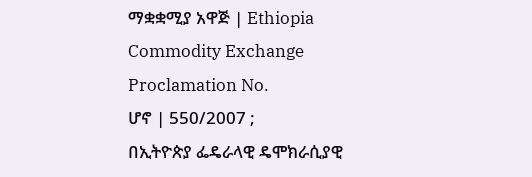ማቋቋሚያ አዋጅ | Ethiopia Commodity Exchange Proclamation No.
ሆኖ | 550/2007 ;
በኢትዮጵያ ፌዴራላዊ ዴሞክራሲያዊ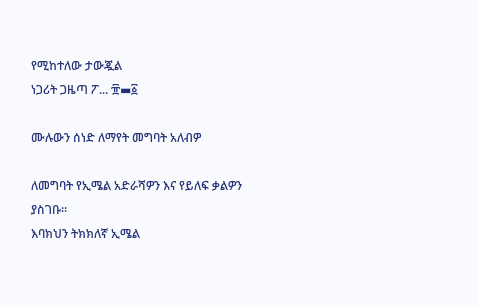የሚከተለው ታውጇል
ነጋሪት ጋዜጣ ፖ... ፹▬፩

ሙሉውን ሰነድ ለማየት መግባት አለብዎ

ለመግባት የኢሜል አድራሻዎን እና የይለፍ ቃልዎን ያስገቡ።
እባክህን ትክክለኛ ኢሜል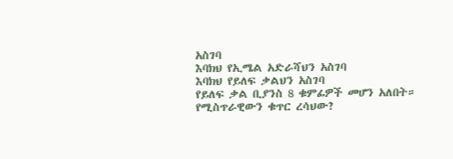አስገባ
እባክህ የኢሜል አድራሻህን አስገባ
እባክህ የይለፍ ቃልህን አስገባ
የይለፍ ቃል ቢያንስ 8 ቁምፊዎች መሆን አለበት።
የሚስጥራዊውን ቁጥር ረሳህው?